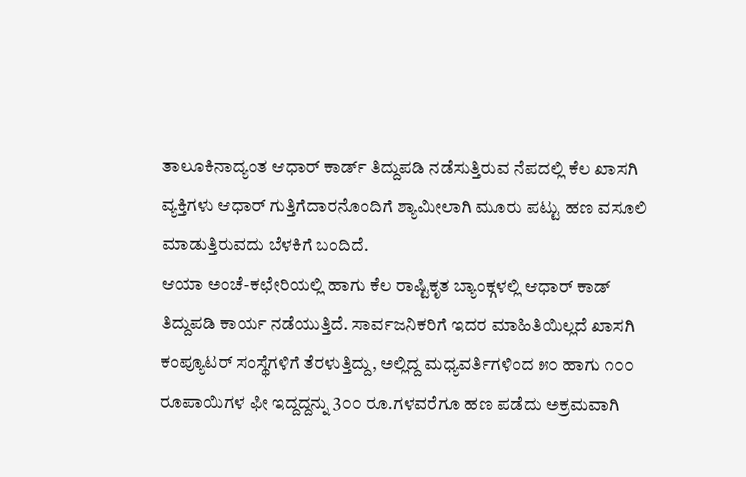ತಾಲೂಕಿನಾದ್ಯಂತ ಆಧಾರ್ ಕಾರ್ಡ್ ತಿದ್ದುಪಡಿ ನಡೆಸುತ್ತಿರುವ ನೆಪದಲ್ಲಿ ಕೆಲ ಖಾಸಗಿ ವ್ಯಕ್ತಿಗಳು ಆಧಾರ್ ಗುತ್ತಿಗೆದಾರನೊಂದಿಗೆ ಶ್ಯಾಮೀಲಾಗಿ ಮೂರು ಪಟ್ಟು ಹಣ ವಸೂಲಿ ಮಾಡುತ್ತಿರುವದು ಬೆಳಕಿಗೆ ಬಂದಿದೆ.
ಆಯಾ ಅಂಚೆ-ಕಛೇರಿಯಲ್ಲಿ ಹಾಗು ಕೆಲ ರಾಷ್ಟಿಕೃತ ಬ್ಯಾಂಕ್ಗಳಲ್ಲಿ ಆಧಾರ್ ಕಾಡ್ ತಿದ್ದುಪಡಿ ಕಾರ್ಯ ನಡೆಯುತ್ತಿದೆ. ಸಾರ್ವಜನಿಕರಿಗೆ ಇದರ ಮಾಹಿತಿಯಿಲ್ಲದೆ ಖಾಸಗಿ ಕಂಪ್ಯೂಟರ್ ಸಂಸ್ಥೆಗಳಿಗೆ ತೆರಳುತ್ತಿದ್ದು, ಅಲ್ಲಿದ್ದ ಮಧ್ಯವರ್ತಿಗಳಿಂದ ೫೦ ಹಾಗು ೧೦೦ ರೂಪಾಯಿಗಳ ಫೀ ಇದ್ದದ್ದನ್ನು 3೦೦ ರೂ.ಗಳವರೆಗೂ ಹಣ ಪಡೆದು ಅಕ್ರಮವಾಗಿ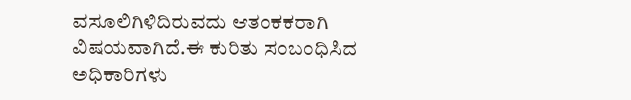ವಸೂಲಿಗಿಳಿದಿರುವದು ಆತಂಕಕರಾಗಿ ವಿಷಯವಾಗಿದೆ.ಈ ಕುರಿತು ಸಂಬಂಧಿಸಿದ ಅಧಿಕಾರಿಗಳು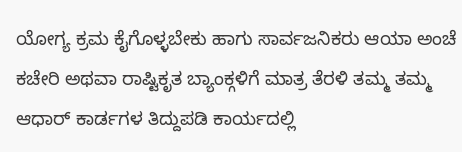ಯೋಗ್ಯ ಕ್ರಮ ಕೈಗೊಳ್ಳಬೇಕು ಹಾಗು ಸಾರ್ವಜನಿಕರು ಆಯಾ ಅಂಚೆ ಕಚೇರಿ ಅಥವಾ ರಾಷ್ಟಿಕೃತ ಬ್ಯಾಂಕ್ಗಳಿಗೆ ಮಾತ್ರ ತೆರಳಿ ತಮ್ಮ ತಮ್ಮ ಆಧಾರ್ ಕಾರ್ಡಗಳ ತಿದ್ದುಪಡಿ ಕಾರ್ಯದಲ್ಲಿ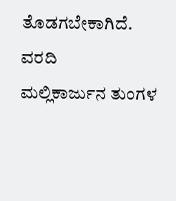ತೊಡಗಬೇಕಾಗಿದೆ.
ವರದಿ
ಮಲ್ಲಿಕಾರ್ಜುನ ತುಂಗಳ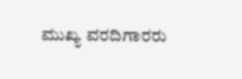ಮುಖ್ಯ ವರದಿಗಾರರು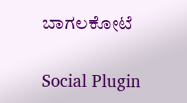ಬಾಗಲಕೋಟೆ

Social Plugin